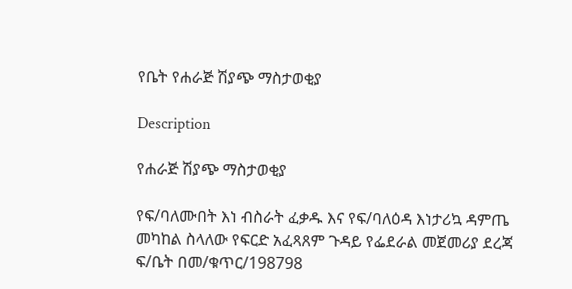የቤት የሐራጅ ሽያጭ ማስታወቂያ

Description

የሐራጅ ሽያጭ ማስታወቂያ

የፍ/ባለሙበት እነ ብስራት ፈቃዱ እና የፍ/ባለዕዳ እነታሪኳ ዳምጤ መካከል ስላለው የፍርድ አፈጻጸም ጉዳይ የፌደራል መጀመሪያ ደረጃ ፍ/ቤት በመ/ቁጥር/198798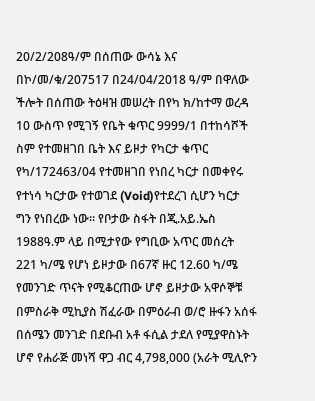20/2/208ዓ/ም በሰጠው ውሳኔ እና በኮ/መ/ቁ/207517 በ24/04/2018 ዓ/ም በዋለው ችሎት በሰጠው ትዕዛዝ መሠረት በየካ ክ/ከተማ ወረዳ 10 ውስጥ የሚገኝ የቤት ቁጥር 9999/1 በተከሳሾች ስም የተመዘገበ ቤት እና ይዞታ የካርታ ቁጥር የካ/172463/04 የተመዘገበ የነበረ ካርታ በመቀየሩ የተነሳ ካርታው የተወገደ (Void)የተደረገ ሲሆን ካርታ ግን የነበረው ነው። የቦታው ስፋት በጂ.አይ.ኤስ 1988ዓ.ም ላይ በሚታየው የግቢው አጥር መሰረት 221 ካ/ሜ የሆነ ይዞታው በ67ኛ ዙር 12.60 ካ/ሜ የመንገድ ጥናት የሚቆርጠው ሆኖ ይዞታው አዋሶኞቹ በምስራቅ ሚኪያስ ሽፈራው በምዕራብ ወ/ሮ ዙፋን አሰፋ በሰሜን መንገድ በደቡብ አቶ ፋሲል ታደለ የሚያዋስኑት ሆኖ የሐራጅ መነሻ ዋጋ ብር 4,798,000 (አራት ሚሊዮን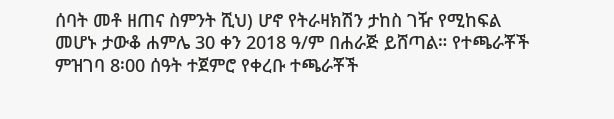ሰባት መቶ ዘጠና ስምንት ሺህ) ሆኖ የትራዛክሽን ታከስ ገዥ የሚከፍል መሆኑ ታውቆ ሐምሌ 30 ቀን 2018 ዓ/ም በሐራጅ ይሸጣል። የተጫራቾች ምዝገባ 8፡00 ሰዓት ተጀምሮ የቀረቡ ተጫራቾች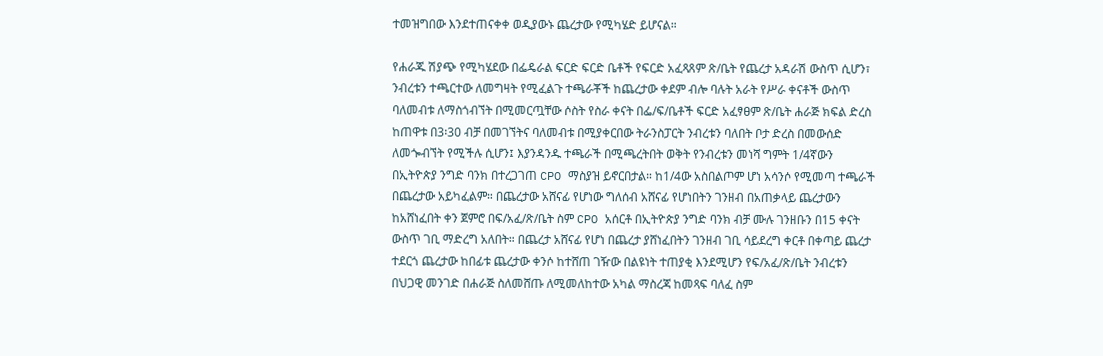ተመዝግበው እንደተጠናቀቀ ወዲያውኑ ጨረታው የሚካሄድ ይሆናል።

የሐራጁ ሽያጭ የሚካሄደው በፌዴራል ፍርድ ፍርድ ቤቶች የፍርድ አፈጻጸም ጽ/ቤት የጨረታ አዳራሽ ውስጥ ሲሆን፣ ንብረቱን ተጫርተው ለመግዛት የሚፈልጉ ተጫራቾች ከጨረታው ቀደም ብሎ ባሉት አራት የሥራ ቀናቶች ውስጥ ባለመብቱ ለማስጎብኘት በሚመርጧቸው ሶስት የስራ ቀናት በፌ/ፍ/ቤቶች ፍርድ አፈፃፀም ጽ/ቤት ሐራጅ ክፍል ድረስ ከጠዋቱ በ3፡30 ብቻ በመገኘትና ባለመብቱ በሚያቀርበው ትራንስፓርት ንብረቱን ባለበት ቦታ ድረስ በመውሰድ ለመጐብኘት የሚችሉ ሲሆን፤ እያንዳንዱ ተጫራች በሚጫረትበት ወቅት የንብረቱን መነሻ ግምት 1/4ኛውን በኢትዮጵያ ንግድ ባንክ በተረጋገጠ CPO ማስያዝ ይኖርበታል። ከ1/4ው አስበልጦም ሆነ አሳንሶ የሚመጣ ተጫራች በጨረታው አይካፈልም። በጨረታው አሸናፊ የሆነው ግለሰብ አሸናፊ የሆነበትን ገንዘብ በአጠቃላይ ጨረታውን ከአሸነፈበት ቀን ጀምሮ በፍ/አፈ/ጽ/ቤት ስም CPO አሰርቶ በኢትዮጵያ ንግድ ባንክ ብቻ ሙሉ ገንዘቡን በ15 ቀናት ውስጥ ገቢ ማድረግ አለበት። በጨረታ አሸናፊ የሆነ በጨረታ ያሸነፈበትን ገንዘብ ገቢ ሳይደረግ ቀርቶ በቀጣይ ጨረታ ተደርጎ ጨረታው ከበፊቱ ጨረታው ቀንሶ ከተሸጠ ገዥው በልዩነት ተጠያቂ እንደሚሆን የፍ/አፈ/ጽ/ቤት ንብረቱን በህጋዊ መንገድ በሐራጅ ስለመሸጡ ለሚመለከተው አካል ማስረጃ ከመጻፍ ባለፈ ስም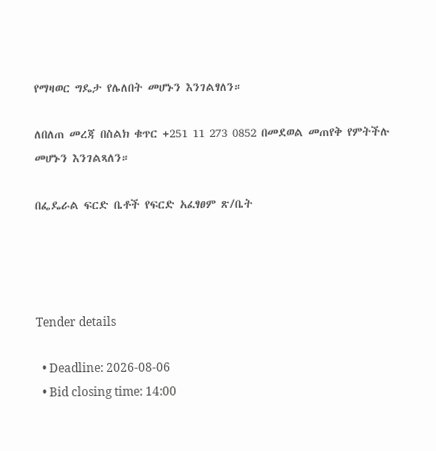የማዛወር ግዴታ የሌለበት መሆኑን እንገልፃለን።

ለበለጠ መረጃ በስልክ ቁጥር +251 11 273 0852 በመደወል መጠየቅ የምትችሉ መሆኑን እንገልጻለን።

በፌዴራል ፍርድ ቤቶች የፍርድ አፈፃፀም ጽ/ቤት




Tender details

  • Deadline: 2026-08-06
  • Bid closing time: 14:00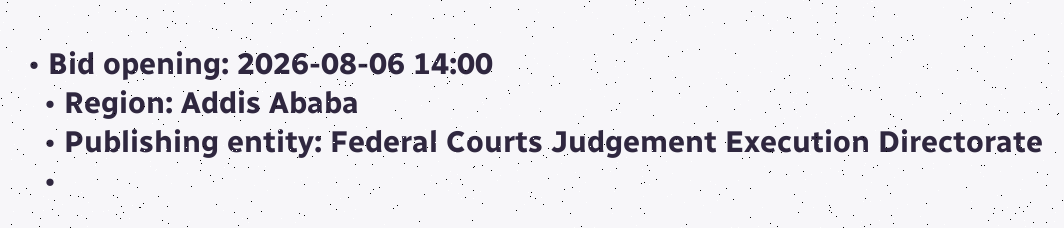• Bid opening: 2026-08-06 14:00
  • Region: Addis Ababa
  • Publishing entity: Federal Courts Judgement Execution Directorate
  •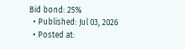Bid bond: 25%
  • Published: Jul 03, 2026
  • Posted at: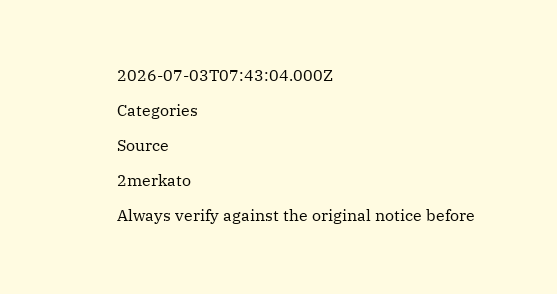2026-07-03T07:43:04.000Z

Categories

Source

2merkato

Always verify against the original notice before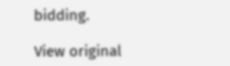bidding.

View original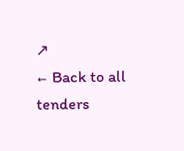↗
← Back to all tenders